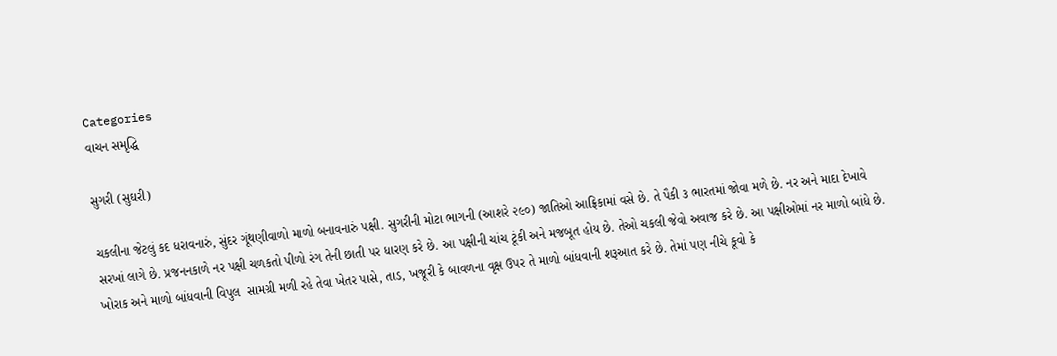Categories
વાચન સમૃદ્ધિ

સુગરી (સુઘરી)

ચકલીના જેટલું કદ ધરાવનારું, સુંદર ગૂંથણીવાળો માળો બનાવનારું પક્ષી. સુગરીની મોટા ભાગની (આશરે ૨૯૦) જાતિઓ આફ્રિકામાં વસે છે. તે પૈકી ૩ ભારતમાં જોવા મળે છે. નર અને માદા દેખાવે સરખાં લાગે છે. પ્રજનનકાળે નર પક્ષી ચળકતો પીળો રંગ તેની છાતી પર ધારણ કરે છે. આ પક્ષીની ચાંચ ટૂંકી અને મજબૂત હોય છે. તેઓ ચકલી જેવો અવાજ કરે છે. આ પક્ષીઓમાં નર માળો બાંધે છે. ખોરાક અને માળો બાંધવાની વિપુલ  સામગ્રી મળી રહે તેવા ખેતર પાસે, તાડ, ખજૂરી કે બાવળના વૃક્ષ ઉપર તે માળો બાંધવાની શરૂઆત કરે છે. તેમાં પણ નીચે કૂવો કે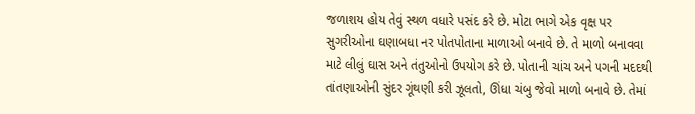જળાશય હોય તેવું સ્થળ વધારે પસંદ કરે છે. મોટા ભાગે એક વૃક્ષ પર સુગરીઓના ઘણાબધા નર પોતપોતાના માળાઓ બનાવે છે. તે માળો બનાવવા માટે લીલું ઘાસ અને તંતુઓનો ઉપયોગ કરે છે. પોતાની ચાંચ અને પગની મદદથી તાંતણાઓની સુંદર ગૂંથણી કરી ઝૂલતો, ઊંધા ચંબુ જેવો માળો બનાવે છે. તેમાં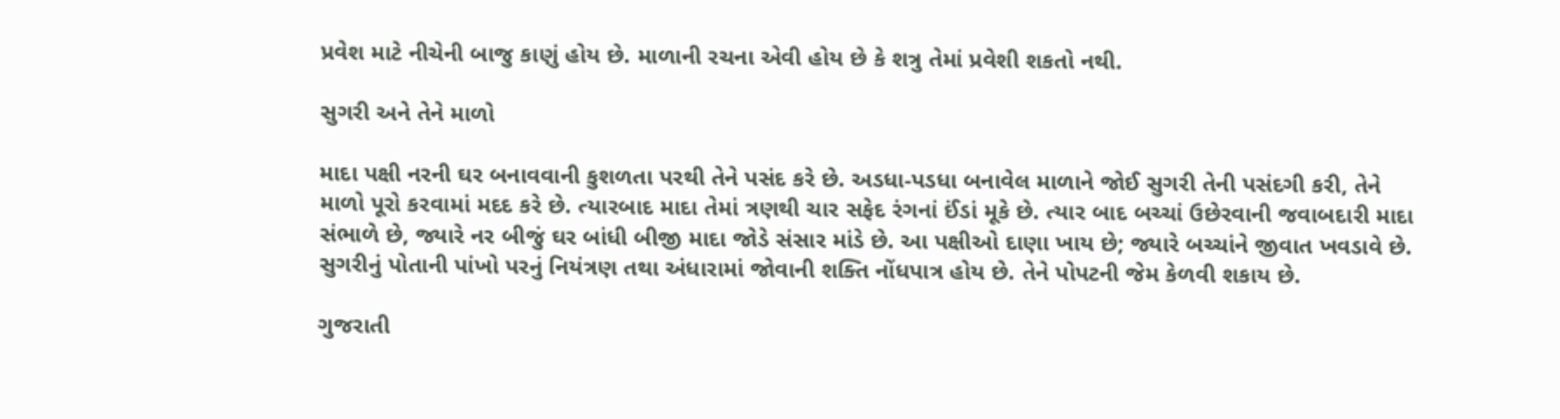પ્રવેશ માટે નીચેની બાજુ કાણું હોય છે. માળાની રચના એવી હોય છે કે શત્રુ તેમાં પ્રવેશી શકતો નથી.

સુગરી અને તેને માળો

માદા પક્ષી નરની ઘર બનાવવાની કુશળતા પરથી તેને પસંદ કરે છે. અડધા-પડધા બનાવેલ માળાને જોઈ સુગરી તેની પસંદગી કરી, તેને માળો પૂરો કરવામાં મદદ કરે છે. ત્યારબાદ માદા તેમાં ત્રણથી ચાર સફેદ રંગનાં ઈંડાં મૂકે છે. ત્યાર બાદ બચ્ચાં ઉછેરવાની જવાબદારી માદા સંભાળે છે, જ્યારે નર બીજું ઘર બાંધી બીજી માદા જોડે સંસાર માંડે છે. આ પક્ષીઓ દાણા ખાય છે; જ્યારે બચ્ચાંને જીવાત ખવડાવે છે. સુગરીનું પોતાની પાંખો પરનું નિયંત્રણ તથા અંધારામાં જોવાની શક્તિ નોંધપાત્ર હોય છે. તેને પોપટની જેમ કેળવી શકાય છે.

ગુજરાતી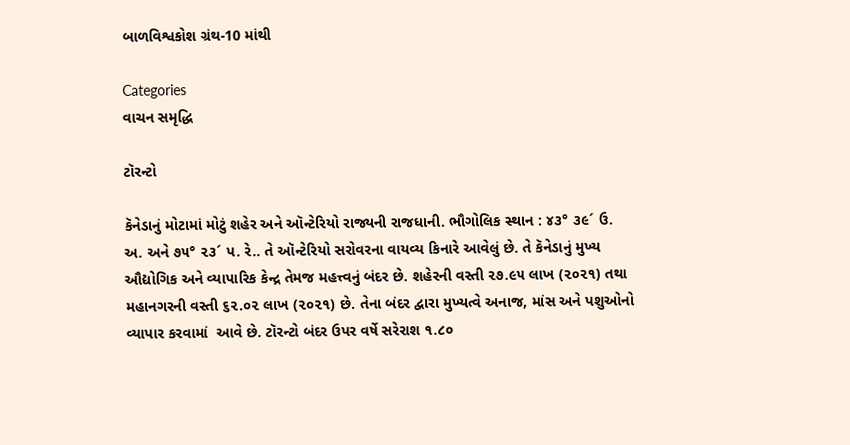બાળવિશ્વકોશ ગ્રંથ-10 માંથી

Categories
વાચન સમૃદ્ધિ

ટૉરન્ટો

કૅનેડાનું મોટામાં મોટું શહેર અને ઑન્ટેરિયો રાજ્યની રાજધાની. ભૌગોલિક સ્થાન : ૪૩° ૩૯´ ઉ. અ. અને ૭૫° ૨૩´ પ. રે.. તે ઑન્ટેરિયો સરોવરના વાયવ્ય કિનારે આવેલું છે. તે કૅનેડાનું મુખ્ય ઔદ્યોગિક અને વ્યાપારિક કેન્દ્ર તેમજ મહત્ત્વનું બંદર છે. શહેરની વસ્તી ૨૭.૯૫ લાખ (૨૦૨૧) તથા મહાનગરની વસ્તી ૬૨.૦૨ લાખ (૨૦૨૧) છે. તેના બંદર દ્વારા મુખ્યત્વે અનાજ, માંસ અને પશુઓનો વ્યાપાર કરવામાં  આવે છે. ટૉરન્ટો બંદર ઉપર વર્ષે સરેરાશ ૧.૮૦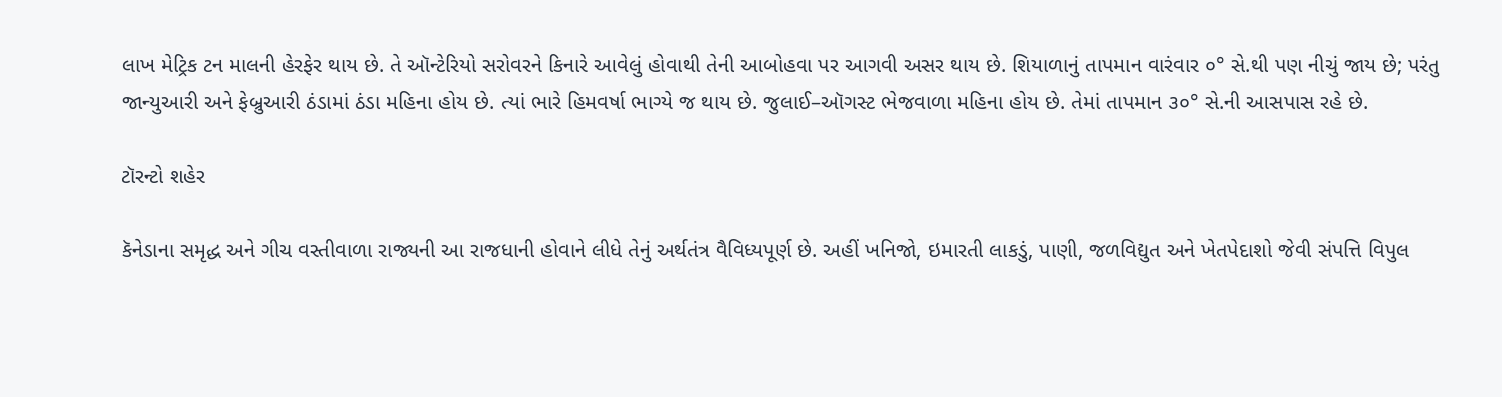લાખ મેટ્રિક ટન માલની હેરફેર થાય છે. તે ઑન્ટેરિયો સરોવરને કિનારે આવેલું હોવાથી તેની આબોહવા પર આગવી અસર થાય છે. શિયાળાનું તાપમાન વારંવાર ૦° સે.થી પણ નીચું જાય છે; પરંતુ જાન્યુઆરી અને ફેબ્રુઆરી ઠંડામાં ઠંડા મહિના હોય છે. ત્યાં ભારે હિમવર્ષા ભાગ્યે જ થાય છે. જુલાઈ–ઑગસ્ટ ભેજવાળા મહિના હોય છે. તેમાં તાપમાન ૩૦° સે.ની આસપાસ રહે છે.

ટૉરન્ટો શહેર

કૅનેડાના સમૃદ્ધ અને ગીચ વસ્તીવાળા રાજ્યની આ રાજધાની હોવાને લીધે તેનું અર્થતંત્ર વૈવિધ્યપૂર્ણ છે. અહીં ખનિજો, ઇમારતી લાકડું, પાણી, જળવિદ્યુત અને ખેતપેદાશો જેવી સંપત્તિ વિપુલ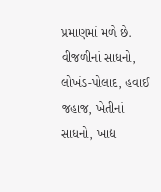પ્રમાણમાં મળે છે. વીજળીનાં સાધનો, લોખંડ-પોલાદ, હવાઈ જહાજ, ખેતીનાં સાધનો, ખાદ્ય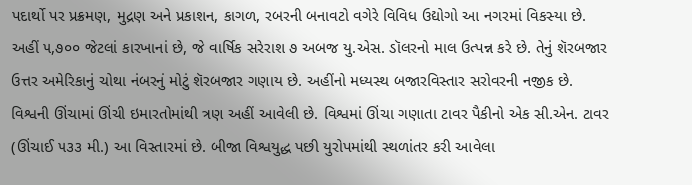પદાર્થો પર પ્રક્રમણ, મુદ્રણ અને પ્રકાશન, કાગળ, રબરની બનાવટો વગેરે વિવિધ ઉદ્યોગો આ નગરમાં વિકસ્યા છે. અહીં ૫,૭૦૦ જેટલાં કારખાનાં છે, જે વાર્ષિક સરેરાશ ૭ અબજ યુ.એસ. ડૉલરનો માલ ઉત્પન્ન કરે છે. તેનું શૅરબજાર ઉત્તર અમેરિકાનું ચોથા નંબરનું મોટું શૅરબજાર ગણાય છે. અહીંનો મધ્યસ્થ બજારવિસ્તાર સરોવરની નજીક છે. વિશ્વની ઊંચામાં ઊંચી ઇમારતોમાંથી ત્રણ અહીં આવેલી છે. વિશ્વમાં ઊંચા ગણાતા ટાવર પૈકીનો એક સી.એન. ટાવર (ઊંચાઈ ૫૩૩ મી.) આ વિસ્તારમાં છે. બીજા વિશ્વયુદ્ધ પછી યુરોપમાંથી સ્થળાંતર કરી આવેલા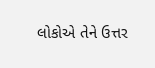લોકોએ તેને ઉત્તર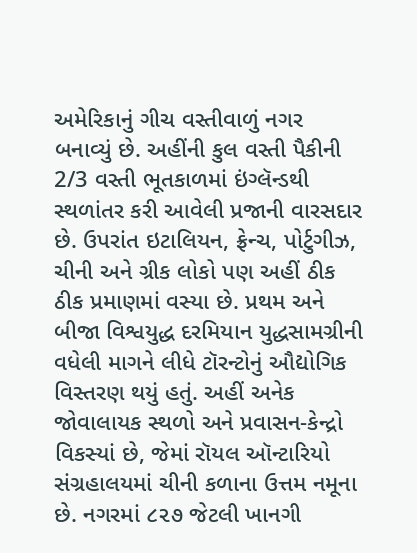અમેરિકાનું ગીચ વસ્તીવાળું નગર બનાવ્યું છે. અહીંની કુલ વસ્તી પૈકીની 2/3 વસ્તી ભૂતકાળમાં ઇંગ્લૅન્ડથી સ્થળાંતર કરી આવેલી પ્રજાની વારસદાર છે. ઉપરાંત ઇટાલિયન, ફ્રેન્ચ, પોર્ટુગીઝ, ચીની અને ગ્રીક લોકો પણ અહીં ઠીક ઠીક પ્રમાણમાં વસ્યા છે. પ્રથમ અને બીજા વિશ્વયુદ્ધ દરમિયાન યુદ્ધસામગ્રીની વધેલી માગને લીધે ટૉરન્ટોનું ઔદ્યોગિક વિસ્તરણ થયું હતું. અહીં અનેક જોવાલાયક સ્થળો અને પ્રવાસન-કેન્દ્રો વિકસ્યાં છે, જેમાં રૉયલ ઑન્ટારિયો સંગ્રહાલયમાં ચીની કળાના ઉત્તમ નમૂના છે. નગરમાં ૮૨૭ જેટલી ખાનગી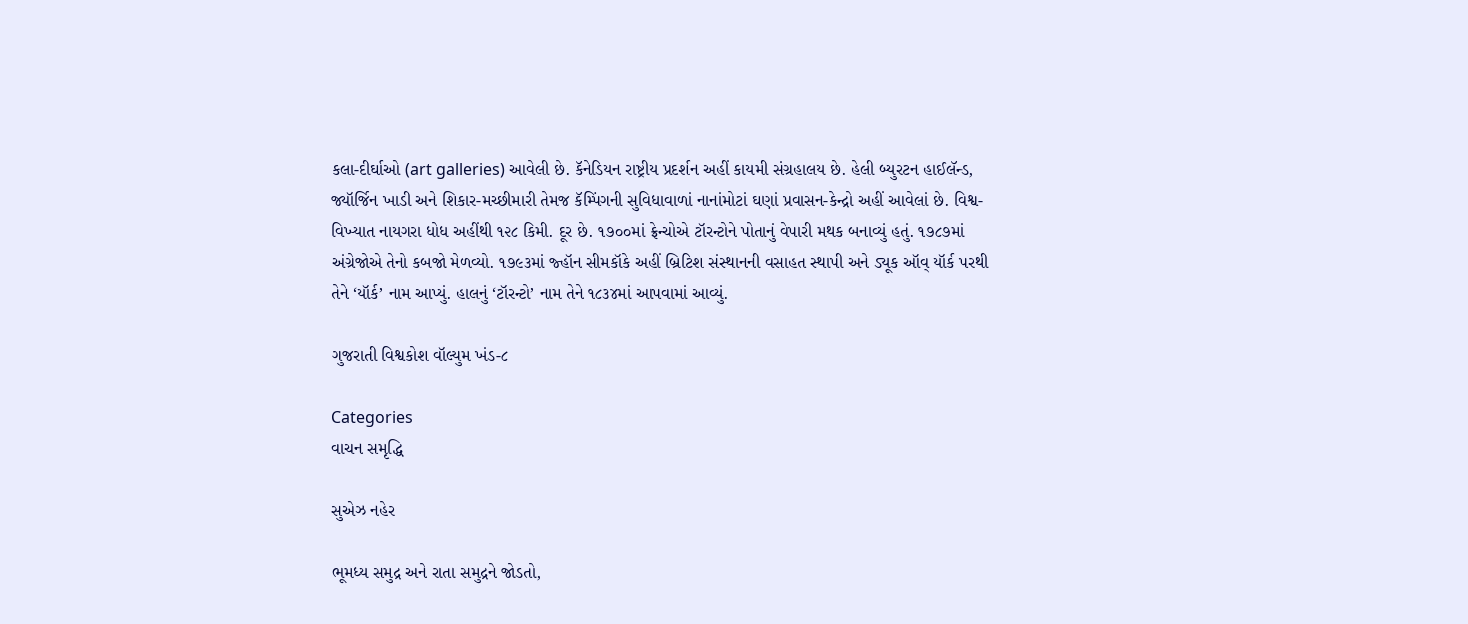કલા-દીર્ઘાઓ (art galleries) આવેલી છે. કૅનેડિયન રાષ્ટ્રીય પ્રદર્શન અહીં કાયમી સંગ્રહાલય છે. હેલી બ્યુરટન હાઈલૅન્ડ, જ્યૉર્જિન ખાડી અને શિકાર-મચ્છીમારી તેમજ કૅમ્પિંગની સુવિધાવાળાં નાનાંમોટાં ઘણાં પ્રવાસન-કેન્દ્રો અહીં આવેલાં છે. વિશ્વ-વિખ્યાત નાયગરા ધોધ અહીંથી ૧૨૮ કિમી. દૂર છે. ૧૭૦૦માં ફ્રેન્ચોએ ટૉરન્ટોને પોતાનું વેપારી મથક બનાવ્યું હતું. ૧૭૮૭માં અંગ્રેજોએ તેનો કબજો મેળવ્યો. ૧૭૯૩માં જ્હૉન સીમકૉકે અહીં બ્રિટિશ સંસ્થાનની વસાહત સ્થાપી અને ડ્યૂક ઑવ્ યૉર્ક પરથી તેને ‘યૉર્ક’ નામ આપ્યું. હાલનું ‘ટૉરન્ટો’ નામ તેને ૧૮૩૪માં આપવામાં આવ્યું.

ગુજરાતી વિશ્વકોશ વૉલ્યુમ ખંડ-૮

Categories
વાચન સમૃદ્ધિ

સુએઝ નહેર

ભૂમધ્ય સમુદ્ર અને રાતા સમુદ્રને જોડતો,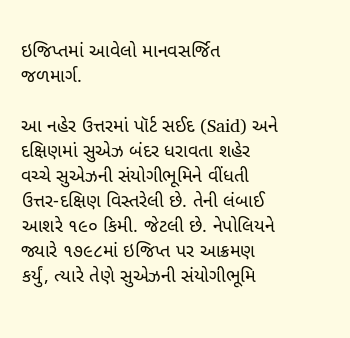ઇજિપ્તમાં આવેલો માનવસર્જિત જળમાર્ગ.

આ નહેર ઉત્તરમાં પૉર્ટ સઈદ (Said) અને દક્ષિણમાં સુએઝ બંદર ધરાવતા શહેર વચ્ચે સુએઝની સંયોગીભૂમિને વીંધતી ઉત્તર-દક્ષિણ વિસ્તરેલી છે. તેની લંબાઈ આશરે ૧૯૦ કિમી. જેટલી છે. નેપોલિયને જ્યારે ૧૭૯૮માં ઇજિપ્ત પર આક્રમણ કર્યું, ત્યારે તેણે સુએઝની સંયોગીભૂમિ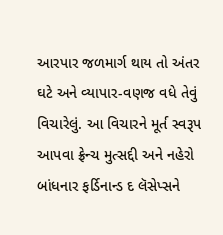આરપાર જળમાર્ગ થાય તો અંતર ઘટે અને વ્યાપાર-વણજ વધે તેવું વિચારેલું. આ વિચારને મૂર્ત સ્વરૂપ આપવા ફ્રેન્ચ મુત્સદ્દી અને નહેરો બાંધનાર ફર્ડિનાન્ડ દ લૅસેપ્સને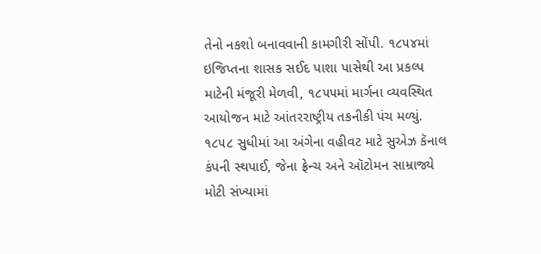તેનો નકશો બનાવવાની કામગીરી સોંપી. ૧૮૫૪માં ઇજિપ્તના શાસક સઈદ પાશા પાસેથી આ પ્રકલ્પ માટેની મંજૂરી મેળવી, ૧૮૫૫માં માર્ગના વ્યવસ્થિત આયોજન માટે આંતરરાષ્ટ્રીય તકનીકી પંચ મળ્યું. ૧૮૫૮ સુધીમાં આ અંગેના વહીવટ માટે સુએઝ કૅનાલ કંપની સ્થપાઈ, જેના ફ્રેન્ચ અને ઑટોમન સામ્રાજ્યે મોટી સંખ્યામાં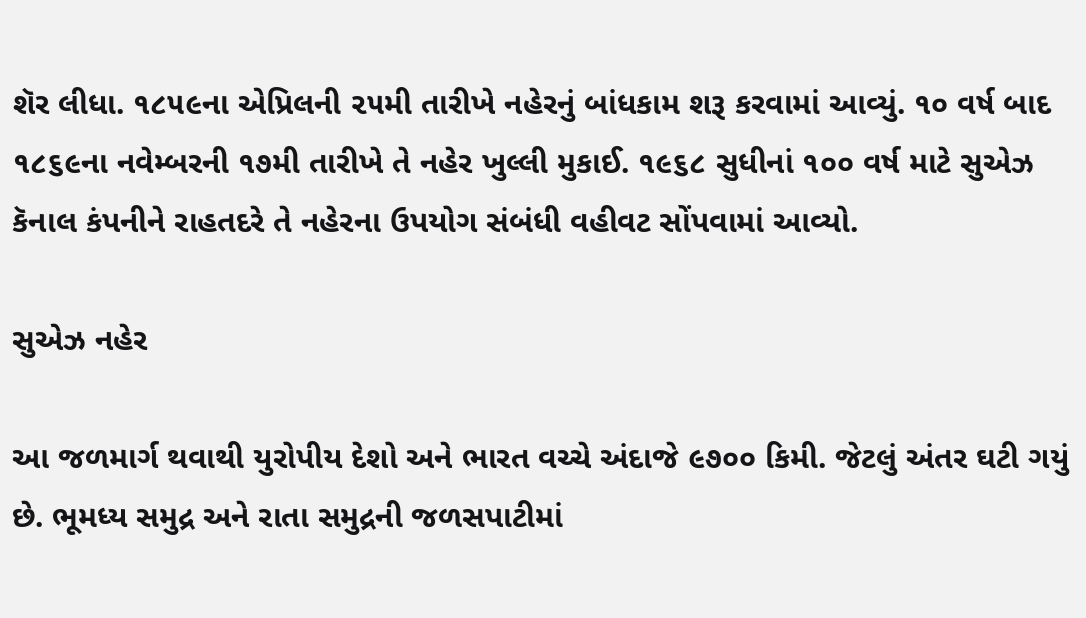શૅર લીધા. ૧૮૫૯ના એપ્રિલની ૨૫મી તારીખે નહેરનું બાંધકામ શરૂ કરવામાં આવ્યું. ૧૦ વર્ષ બાદ ૧૮૬૯ના નવેમ્બરની ૧૭મી તારીખે તે નહેર ખુલ્લી મુકાઈ. ૧૯૬૮ સુધીનાં ૧૦૦ વર્ષ માટે સુએઝ કૅનાલ કંપનીને રાહતદરે તે નહેરના ઉપયોગ સંબંધી વહીવટ સોંપવામાં આવ્યો.

સુએઝ નહેર

આ જળમાર્ગ થવાથી યુરોપીય દેશો અને ભારત વચ્ચે અંદાજે ૯૭૦૦ કિમી. જેટલું અંતર ઘટી ગયું છે. ભૂમધ્ય સમુદ્ર અને રાતા સમુદ્રની જળસપાટીમાં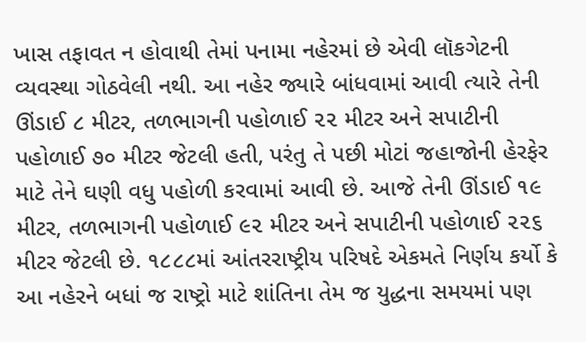ખાસ તફાવત ન હોવાથી તેમાં પનામા નહેરમાં છે એવી લૉકગેટની વ્યવસ્થા ગોઠવેલી નથી. આ નહેર જ્યારે બાંધવામાં આવી ત્યારે તેની ઊંડાઈ ૮ મીટર, તળભાગની પહોળાઈ ૨૨ મીટર અને સપાટીની પહોળાઈ ૭૦ મીટર જેટલી હતી, પરંતુ તે પછી મોટાં જહાજોની હેરફેર માટે તેને ઘણી વધુ પહોળી કરવામાં આવી છે. આજે તેની ઊંડાઈ ૧૯ મીટર, તળભાગની પહોળાઈ ૯૨ મીટર અને સપાટીની પહોળાઈ ૨૨૬ મીટર જેટલી છે. ૧૮૮૮માં આંતરરાષ્ટ્રીય પરિષદે એકમતે નિર્ણય કર્યો કે આ નહેરને બધાં જ રાષ્ટ્રો માટે શાંતિના તેમ જ યુદ્ધના સમયમાં પણ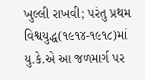ખુલ્લી રાખવી; પરંતુ પ્રથમ વિશ્વયુદ્ધ(૧૯૧૪-૧૯૧૮)માં યુ.કે.એ આ જળમાર્ગ પર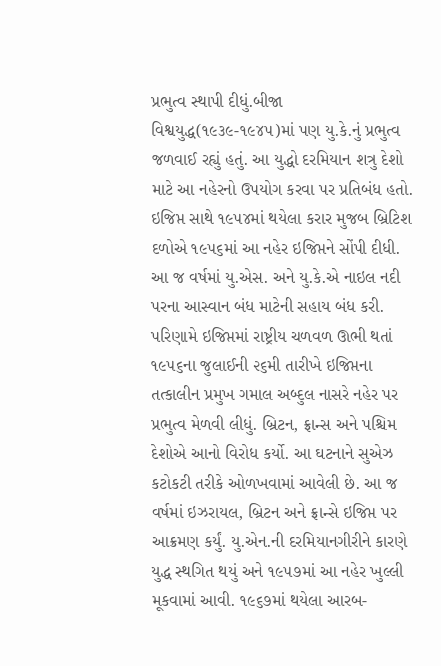પ્રભુત્વ સ્થાપી દીધું.બીજા વિશ્વયુદ્ધ(૧૯૩૯-૧૯૪૫)માં પણ યુ.કે.નું પ્રભુત્વ જળવાઈ રહ્યું હતું. આ યુદ્ધો દરમિયાન શત્રુ દેશો માટે આ નહેરનો ઉપયોગ કરવા પર પ્રતિબંધ હતો. ઇજિપ્ત સાથે ૧૯૫૪માં થયેલા કરાર મુજબ બ્રિટિશ દળોએ ૧૯૫૬માં આ નહેર ઇજિપ્તને સોંપી દીધી. આ જ વર્ષમાં યુ.એસ. અને યુ.કે.એ નાઇલ નદી પરના આસ્વાન બંધ માટેની સહાય બંધ કરી. પરિણામે ઇજિપ્તમાં રાષ્ટ્રીય ચળવળ ઊભી થતાં ૧૯૫૬ના જુલાઈની ૨૬મી તારીખે ઇજિપ્તના તત્કાલીન પ્રમુખ ગમાલ અબ્દુલ નાસરે નહેર પર પ્રભુત્વ મેળવી લીધું. બ્રિટન, ફ્રાન્સ અને પશ્ચિમ દેશોએ આનો વિરોધ કર્યો. આ ઘટનાને સુએઝ કટોકટી તરીકે ઓળખવામાં આવેલી છે. આ જ વર્ષમાં ઇઝરાયલ, બ્રિટન અને ફ્રાન્સે ઇજિપ્ત પર આક્રમણ કર્યું. યુ.એન.ની દરમિયાનગીરીને કારણે યુદ્ધ સ્થગિત થયું અને ૧૯૫૭માં આ નહેર ખુલ્લી મૂકવામાં આવી. ૧૯૬૭માં થયેલા આરબ-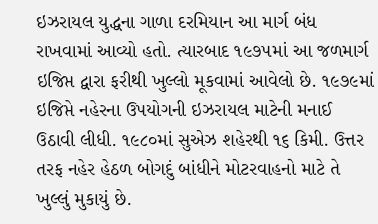ઇઝરાયલ યુદ્ધના ગાળા દરમિયાન આ માર્ગ બંધ રાખવામાં આવ્યો હતો. ત્યારબાદ ૧૯૭૫માં આ જળમાર્ગ ઇજિપ્ત દ્વારા ફરીથી ખુલ્લો મૂકવામાં આવેલો છે. ૧૯૭૯માં ઇજિપ્તે નહેરના ઉપયોગની ઇઝરાયલ માટેની મનાઈ ઉઠાવી લીધી. ૧૯૮૦માં સુએઝ શહેરથી ૧૬ કિમી. ઉત્તર તરફ નહેર હેઠળ બોગદું બાંધીને મોટરવાહનો માટે તે ખુલ્લું મુકાયું છે.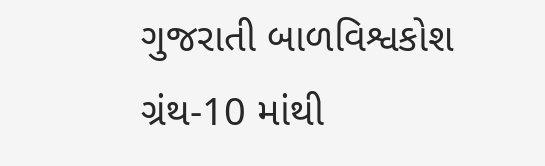ગુજરાતી બાળવિશ્વકોશ ગ્રંથ-10 માંથી